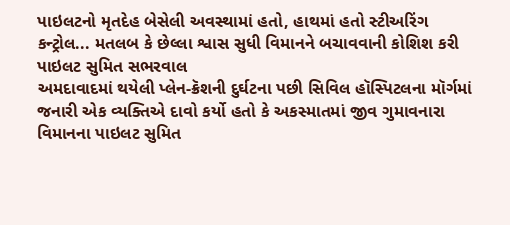પાઇલટનો મૃતદેહ બેસેલી અવસ્થામાં હતો, હાથમાં હતો સ્ટીઅરિંગ કન્ટ્રોલ... મતલબ કે છેલ્લા શ્વાસ સુધી વિમાનને બચાવવાની કોશિશ કરી
પાઇલટ સુમિત સભરવાલ
અમદાવાદમાં થયેલી પ્લેન-ક્રૅશની દુર્ઘટના પછી સિવિલ હૉસ્પિટલના મૉર્ગમાં જનારી એક વ્યક્તિએ દાવો કર્યો હતો કે અકસ્માતમાં જીવ ગુમાવનારા વિમાનના પાઇલટ સુમિત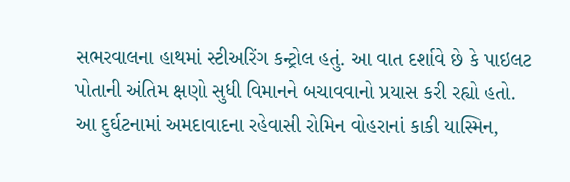સભરવાલના હાથમાં સ્ટીઅરિંગ કન્ટ્રોલ હતું. આ વાત દર્શાવે છે કે પાઇલટ પોતાની અંતિમ ક્ષણો સુધી વિમાનને બચાવવાનો પ્રયાસ કરી રહ્યો હતો.
આ દુર્ઘટનામાં અમદાવાદના રહેવાસી રોમિન વોહરાનાં કાકી યાસ્મિન,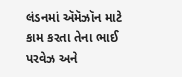લંડનમાં ઍમૅઝૉન માટે કામ કરતા તેના ભાઈ પરવેઝ અને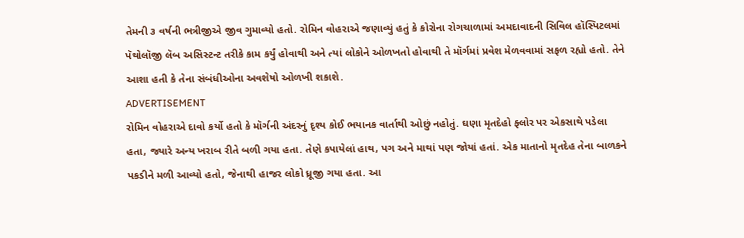તેમની ૩ વર્ષની ભત્રીજીએ જીવ ગુમાવ્યો હતો. રોમિન વોહરાએ જણાવ્યું હતું કે કોરોના રોગચાળામાં અમદાવાદની સિવિલ હૉસ્પિટલમાં પૅથોલૉજી લૅબ અસિસ્ટન્ટ તરીકે કામ કર્યું હોવાથી અને ત્યાં લોકોને ઓળખતો હોવાથી તે મૉર્ગમાં પ્રવેશ મેળવવામાં સફળ રહ્યો હતો. તેને આશા હતી કે તેના સંબંધીઓના અવશેષો ઓળખી શકાશે.
ADVERTISEMENT
રોમિન વોહરાએ દાવો કર્યો હતો કે મૉર્ગની અંદરનું દૃશ્ય કોઈ ભયાનક વાર્તાથી ઓછું નહોતું. ઘણા મૃતદેહો ફ્લોર પર એકસાથે પડેલા હતા, જ્યારે અન્ય ખરાબ રીતે બળી ગયા હતા. તેણે કપાયેલાં હાથ, પગ અને માથાં પણ જોયાં હતાં. એક માતાનો મૃતદેહ તેના બાળકને પકડીને મળી આવ્યો હતો, જેનાથી હાજર લોકો ધ્રૂજી ગયા હતા. આ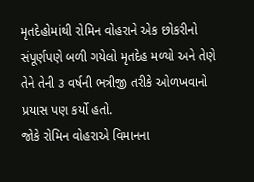મૃતદેહોમાંથી રોમિન વોહરાને એક છોકરીનો સંપૂર્ણપણે બળી ગયેલો મૃતદેહ મળ્યો અને તેણે તેને તેની ૩ વર્ષની ભત્રીજી તરીકે ઓળખવાનો પ્રયાસ પણ કર્યો હતો.
જોકે રોમિન વોહરાએ વિમાનના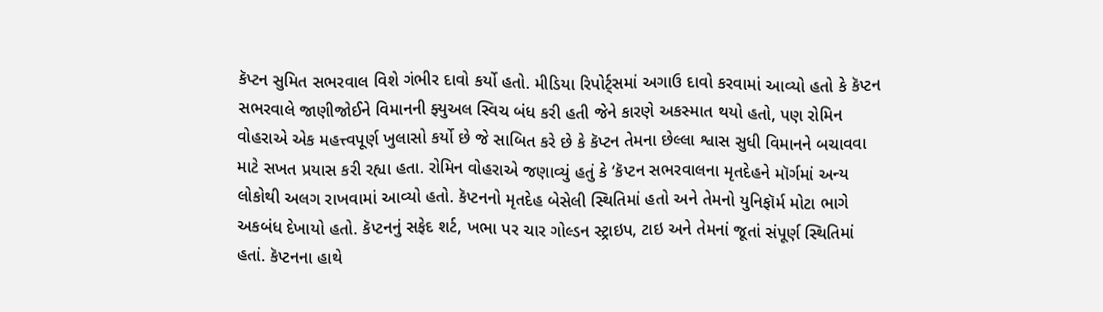કૅપ્ટન સુમિત સભરવાલ વિશે ગંભીર દાવો કર્યો હતો. મીડિયા રિપોર્ટ્સમાં અગાઉ દાવો કરવામાં આવ્યો હતો કે કૅપ્ટન સભરવાલે જાણીજોઈને વિમાનની ફ્યુઅલ સ્વિચ બંધ કરી હતી જેને કારણે અકસ્માત થયો હતો, પણ રોમિન વોહરાએ એક મહત્ત્વપૂર્ણ ખુલાસો કર્યો છે જે સાબિત કરે છે કે કૅપ્ટન તેમના છેલ્લા શ્વાસ સુધી વિમાનને બચાવવા માટે સખત પ્રયાસ કરી રહ્યા હતા. રોમિન વોહરાએ જણાવ્યું હતું કે ‘કૅપ્ટન સભરવાલના મૃતદેહને મૉર્ગમાં અન્ય લોકોથી અલગ રાખવામાં આવ્યો હતો. કૅપ્ટનનો મૃતદેહ બેસેલી સ્થિતિમાં હતો અને તેમનો યુનિફૉર્મ મોટા ભાગે અકબંધ દેખાયો હતો. કૅપ્ટનનું સફેદ શર્ટ, ખભા પર ચાર ગોલ્ડન સ્ટ્રાઇપ, ટાઇ અને તેમનાં જૂતાં સંપૂર્ણ સ્થિતિમાં હતાં. કૅપ્ટનના હાથે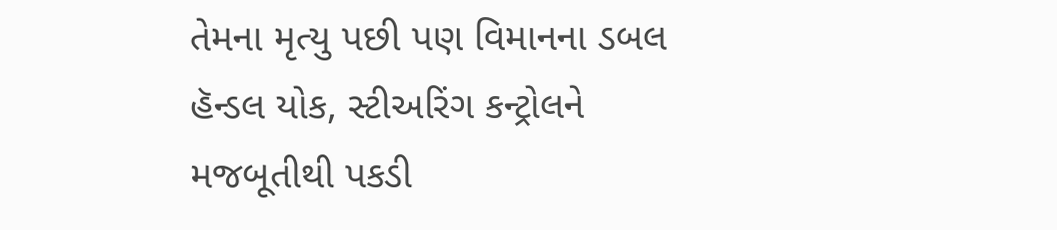તેમના મૃત્યુ પછી પણ વિમાનના ડબલ હૅન્ડલ યોક, સ્ટીઅરિંગ કન્ટ્રોલને મજબૂતીથી પકડી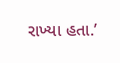રાખ્યા હતા.’